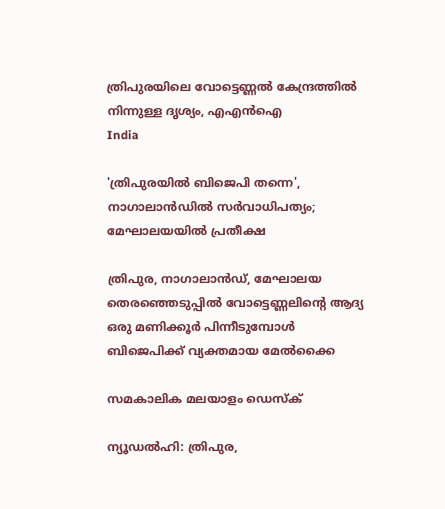ത്രിപുരയിലെ വോട്ടെണ്ണല്‍ കേന്ദ്രത്തില്‍ നിന്നുള്ള ദൃശ്യം, എഎന്‍ഐ
India

'ത്രിപുരയില്‍ ബിജെപി തന്നെ', നാഗാലാന്‍ഡില്‍ സര്‍വാധിപത്യം; മേഘാലയയില്‍ പ്രതീക്ഷ

ത്രിപുര, നാഗാലാന്‍ഡ്, മേഘാലയ തെരഞ്ഞെടുപ്പില്‍ വോട്ടെണ്ണലിന്റെ ആദ്യ ഒരു മണിക്കൂര്‍ പിന്നീടുമ്പോള്‍ ബിജെപിക്ക് വ്യക്തമായ മേല്‍ക്കൈ

സമകാലിക മലയാളം ഡെസ്ക്

ന്യൂഡല്‍ഹി: ത്രിപുര,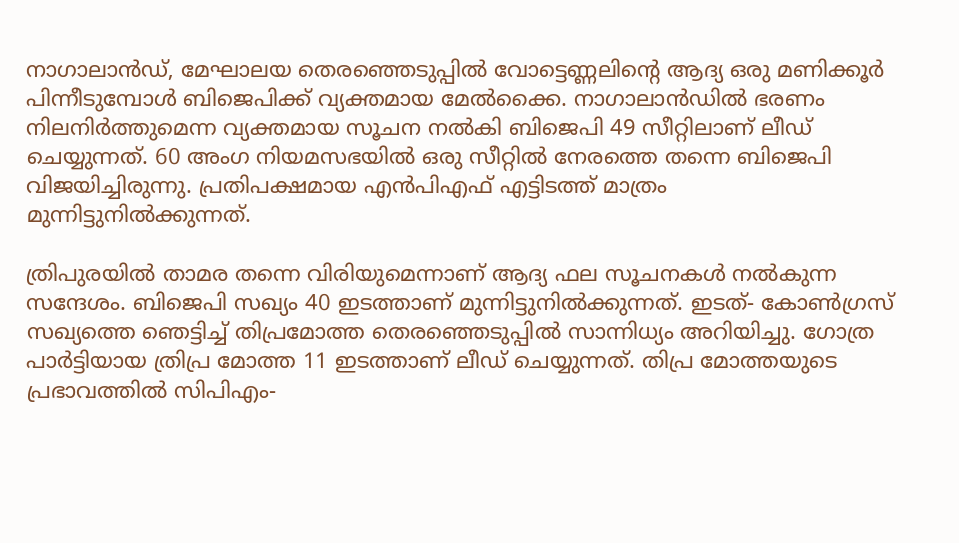നാഗാലാന്‍ഡ്, മേഘാലയ തെരഞ്ഞെടുപ്പില്‍ വോട്ടെണ്ണലിന്റെ ആദ്യ ഒരു മണിക്കൂര്‍ പിന്നീടുമ്പോള്‍ ബിജെപിക്ക് വ്യക്തമായ മേല്‍ക്കൈ. നാഗാലാന്‍ഡില്‍ ഭരണം നിലനിര്‍ത്തുമെന്ന വ്യക്തമായ സൂചന നല്‍കി ബിജെപി 49 സീറ്റിലാണ് ലീഡ് ചെയ്യുന്നത്. 60 അംഗ നിയമസഭയില്‍ ഒരു സീറ്റില്‍ നേരത്തെ തന്നെ ബിജെപി വിജയിച്ചിരുന്നു. പ്രതിപക്ഷമായ എന്‍പിഎഫ് എട്ടിടത്ത് മാത്രം മുന്നിട്ടുനില്‍ക്കുന്നത്.

ത്രിപുരയില്‍ താമര തന്നെ വിരിയുമെന്നാണ് ആദ്യ ഫല സൂചനകള്‍ നല്‍കുന്ന സന്ദേശം. ബിജെപി സഖ്യം 40 ഇടത്താണ് മുന്നിട്ടുനില്‍ക്കുന്നത്. ഇടത്- കോണ്‍ഗ്രസ് സഖ്യത്തെ ഞെട്ടിച്ച് തിപ്രമോത്ത തെരഞ്ഞെടുപ്പില്‍ സാന്നിധ്യം അറിയിച്ചു. ഗോത്ര പാര്‍ട്ടിയായ ത്രിപ്ര മോത്ത 11 ഇടത്താണ് ലീഡ് ചെയ്യുന്നത്. തിപ്ര മോത്തയുടെ പ്രഭാവത്തില്‍ സിപിഎം-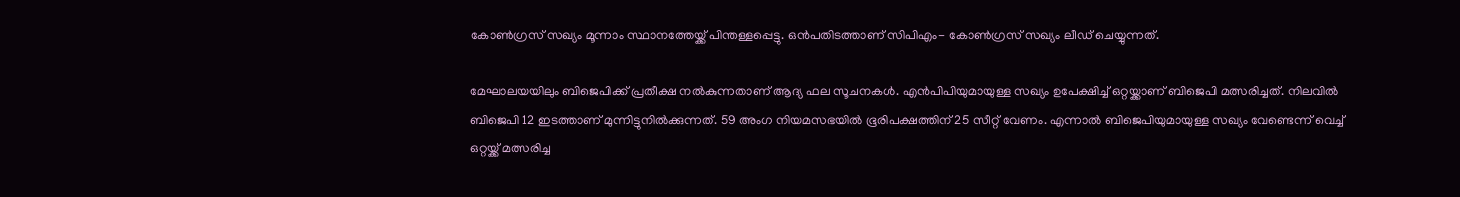കോണ്‍ഗ്രസ് സഖ്യം മൂന്നാം സ്ഥാനത്തേയ്ക്ക് പിന്തള്ളപ്പെട്ടു. ഒന്‍പതിടത്താണ് സിപിഎം- കോണ്‍ഗ്രസ് സഖ്യം ലീഡ് ചെയ്യുന്നത്.

മേഘാലയയിലും ബിജെപിക്ക് പ്രതീക്ഷ നല്‍കുന്നതാണ് ആദ്യ ഫല സൂചനകള്‍. എന്‍പിപിയുമായുള്ള സഖ്യം ഉപേക്ഷിച്ച് ഒറ്റയ്ക്കാണ് ബിജെപി മത്സരിച്ചത്. നിലവില്‍ ബിജെപി 12 ഇടത്താണ് മുന്നിട്ടുനില്‍ക്കുന്നത്. 59 അംഗ നിയമസഭയില്‍ ഭൂരിപക്ഷത്തിന് 25 സീറ്റ് വേണം. എന്നാല്‍ ബിജെപിയുമായുള്ള സഖ്യം വേണ്ടെന്ന് വെച്ച് ഒറ്റയ്ക്ക് മത്സരിച്ച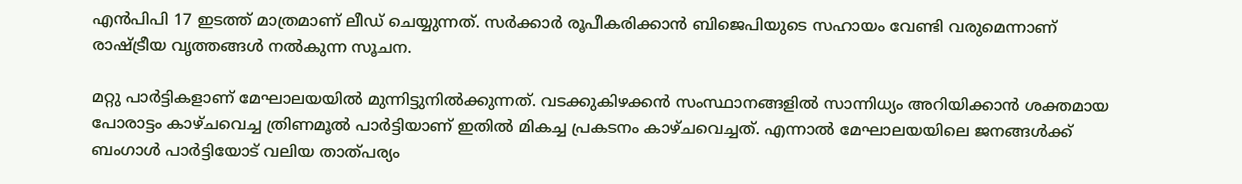എന്‍പിപി 17 ഇടത്ത് മാത്രമാണ് ലീഡ് ചെയ്യുന്നത്. സര്‍ക്കാര്‍ രൂപീകരിക്കാന്‍ ബിജെപിയുടെ സഹായം വേണ്ടി വരുമെന്നാണ് രാഷ്ട്രീയ വൃത്തങ്ങള്‍ നല്‍കുന്ന സൂചന.

മറ്റു പാര്‍ട്ടികളാണ് മേഘാലയയില്‍ മുന്നിട്ടുനില്‍ക്കുന്നത്. വടക്കുകിഴക്കന്‍ സംസ്ഥാനങ്ങളില്‍ സാന്നിധ്യം അറിയിക്കാന്‍ ശക്തമായ പോരാട്ടം കാഴ്ചവെച്ച ത്രിണമൂല്‍ പാര്‍ട്ടിയാണ് ഇതില്‍ മികച്ച പ്രകടനം കാഴ്ചവെച്ചത്. എന്നാല്‍ മേഘാലയയിലെ ജനങ്ങള്‍ക്ക് ബംഗാള്‍ പാര്‍ട്ടിയോട് വലിയ താത്പര്യം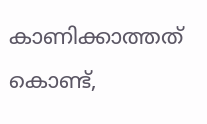കാണിക്കാത്തത് കൊണ്ട്,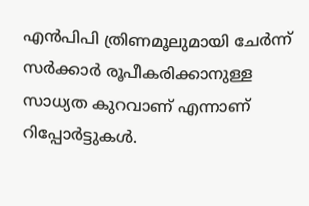എന്‍പിപി ത്രിണമൂലുമായി ചേര്‍ന്ന് സര്‍ക്കാര്‍ രൂപീകരിക്കാനുള്ള സാധ്യത കുറവാണ് എന്നാണ് റിപ്പോര്‍ട്ടുകള്‍.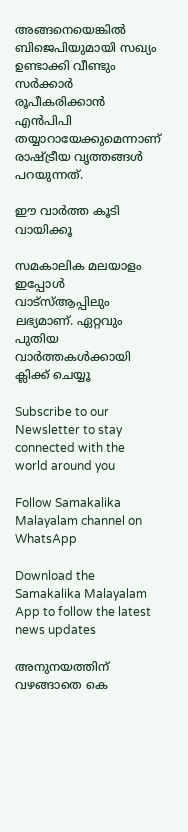അങ്ങനെയെങ്കില്‍ ബിജെപിയുമായി സഖ്യം ഉണ്ടാക്കി വീണ്ടും സര്‍ക്കാര്‍ രൂപീകരിക്കാന്‍ എന്‍പിപി തയ്യാറായേക്കുമെന്നാണ് രാഷ്ട്രീയ വൃത്തങ്ങള്‍ പറയുന്നത്.

ഈ വാര്‍ത്ത കൂടി വായിക്കൂ

സമകാലിക മലയാളം ഇപ്പോള്‍ വാട്‌സ്ആപ്പിലും ലഭ്യമാണ്. ഏറ്റവും പുതിയ വാര്‍ത്തകള്‍ക്കായി ക്ലിക്ക് ചെയ്യൂ

Subscribe to our Newsletter to stay connected with the world around you

Follow Samakalika Malayalam channel on WhatsApp

Download the Samakalika Malayalam App to follow the latest news updates

അനുനയത്തിന് വഴങ്ങാതെ കെ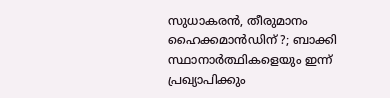സുധാകരന്‍, തീരുമാനം ഹൈക്കമാന്‍ഡിന് ?; ബാക്കി സ്ഥാനാര്‍ത്ഥികളെയും ഇന്ന് പ്രഖ്യാപിക്കും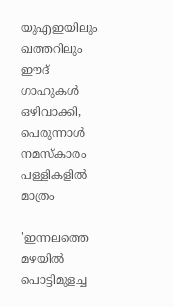യുഎഇയിലും ഖത്തറിലും ഈദ് ഗാഹുകൾ ഒഴിവാക്കി, പെരുന്നാൾ നമസ്കാരം പള്ളികളിൽ മാത്രം

'ഇന്നലത്തെ മഴയിൽ പൊട്ടിമുളച്ച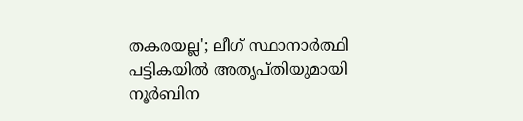തകരയല്ല'; ലീഗ് സ്ഥാനാർത്ഥി പട്ടികയിൽ അതൃപ്തിയുമായി നൂർബിന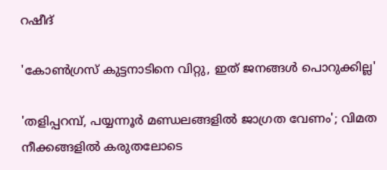റഷീദ്

'കോൺഗ്രസ് കുട്ടനാടിനെ വിറ്റു, ഇത് ജനങ്ങൾ പൊറുക്കില്ല'

'തളിപ്പറമ്പ്, പയ്യന്നൂര്‍ മണ്ഡലങ്ങളില്‍ ജാഗ്രത വേണം'; വിമത നീക്കങ്ങളില്‍ കരുതലോടെ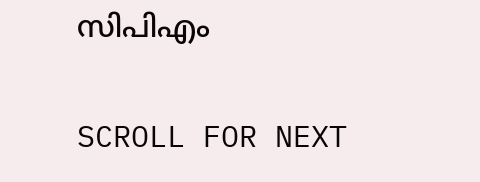സിപിഎം

SCROLL FOR NEXT